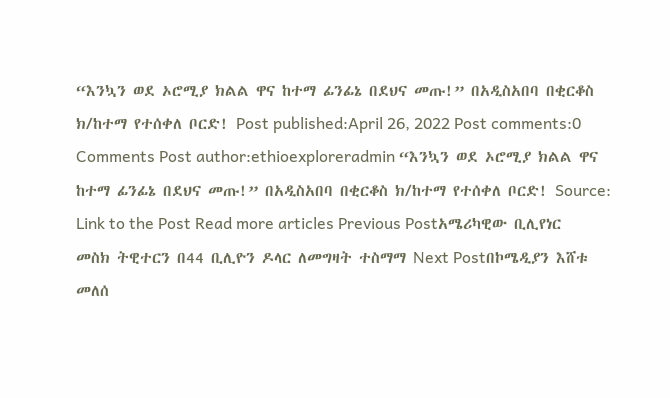“እንኳን ወደ ኦሮሚያ ክልል ዋና ከተማ ፊንፊኔ በደህና መጡ!” በአዲስአበባ በቂርቆስ ክ/ከተማ የተሰቀለ ቦርድ! Post published:April 26, 2022 Post comments:0 Comments Post author:ethioexploreradmin “እንኳን ወደ ኦሮሚያ ክልል ዋና ከተማ ፊንፊኔ በደህና መጡ!” በአዲስአበባ በቂርቆስ ክ/ከተማ የተሰቀለ ቦርድ! Source: Link to the Post Read more articles Previous Postአሜሪካዊው ቢሊየነር መስክ ትዊተርን በ44 ቢሊዮን ዶላር ለመግዛት ተስማማ Next Postበኮሜዲያን እሸቱ መለሰ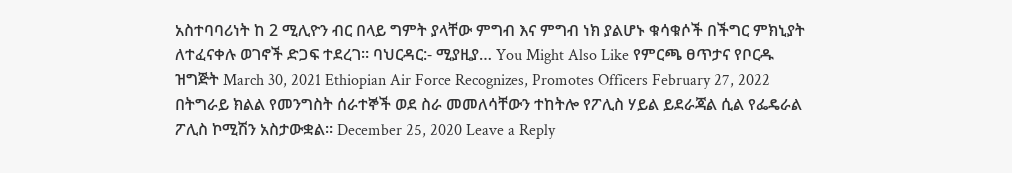አስተባባሪነት ከ 2 ሚሊዮን ብር በላይ ግምት ያላቸው ምግብ እና ምግብ ነክ ያልሆኑ ቁሳቁሶች በችግር ምክኒያት ለተፈናቀሉ ወገኖች ድጋፍ ተደረገ። ባህርዳር:- ሚያዚያ… You Might Also Like የምርጫ ፀጥታና የቦርዱ ዝግጅት March 30, 2021 Ethiopian Air Force Recognizes, Promotes Officers February 27, 2022 በትግራይ ክልል የመንግስት ሰራተኞች ወደ ስራ መመለሳቸውን ተከትሎ የፖሊስ ሃይል ይደራጃል ሲል የፌዴራል ፖሊስ ኮሚሽን አስታውቋል፡፡ December 25, 2020 Leave a Reply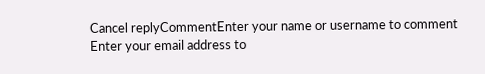Cancel replyCommentEnter your name or username to comment Enter your email address to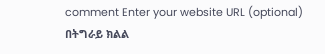comment Enter your website URL (optional)
በትግራይ ክልል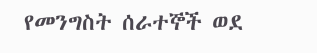የመንግስት ሰራተኞች ወደ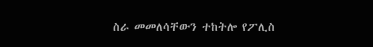ስራ መመለሳቸውን ተከትሎ የፖሊስ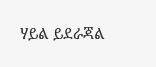ሃይል ይደራጃል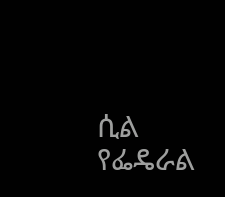ሲል የፌዴራል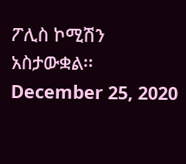ፖሊስ ኮሚሽን አስታውቋል፡፡ December 25, 2020